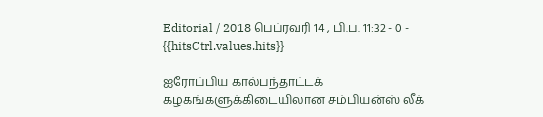Editorial / 2018 பெப்ரவரி 14 , பி.ப. 11:32 - 0 - {{hitsCtrl.values.hits}}

ஐரோப்பிய கால்பந்தாட்டக் கழகங்களுக்கிடையிலான சம்பியன்ஸ் லீக்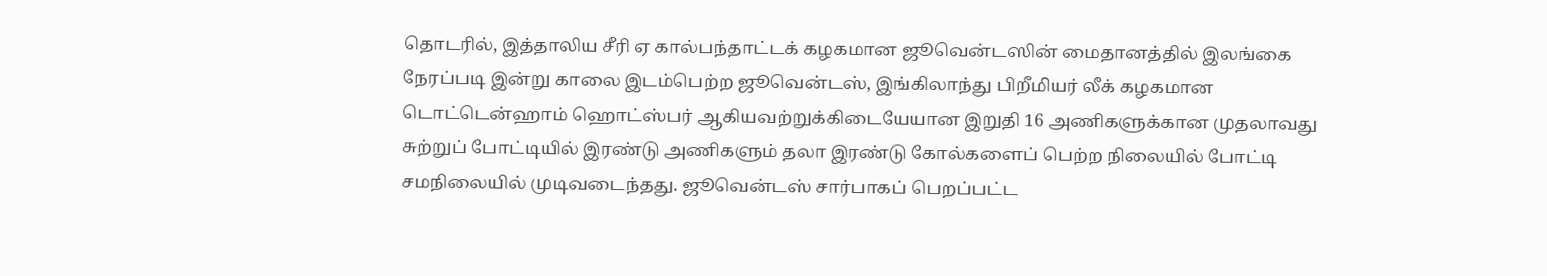தொடரில், இத்தாலிய சீரி ஏ கால்பந்தாட்டக் கழகமான ஜூவென்டஸின் மைதானத்தில் இலங்கை நேரப்படி இன்று காலை இடம்பெற்ற ஜூவென்டஸ், இங்கிலாந்து பிறீமியர் லீக் கழகமான டொட்டென்ஹாம் ஹொட்ஸ்பர் ஆகியவற்றுக்கிடையேயான இறுதி 16 அணிகளுக்கான முதலாவது சுற்றுப் போட்டியில் இரண்டு அணிகளும் தலா இரண்டு கோல்களைப் பெற்ற நிலையில் போட்டி சமநிலையில் முடிவடைந்தது. ஜூவென்டஸ் சார்பாகப் பெறப்பட்ட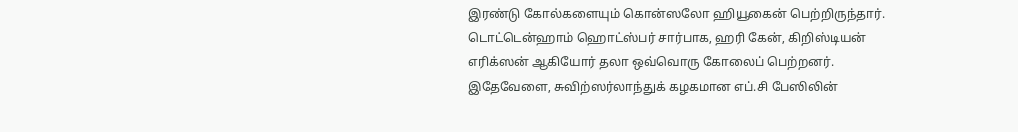இரண்டு கோல்களையும் கொன்ஸலோ ஹியூகைன் பெற்றிருந்தார். டொட்டென்ஹாம் ஹொட்ஸ்பர் சார்பாக, ஹரி கேன், கிறிஸ்டியன் எரிக்ஸன் ஆகியோர் தலா ஒவ்வொரு கோலைப் பெற்றனர்.
இதேவேளை, சுவிற்ஸர்லாந்துக் கழகமான எப்.சி பேஸிலின்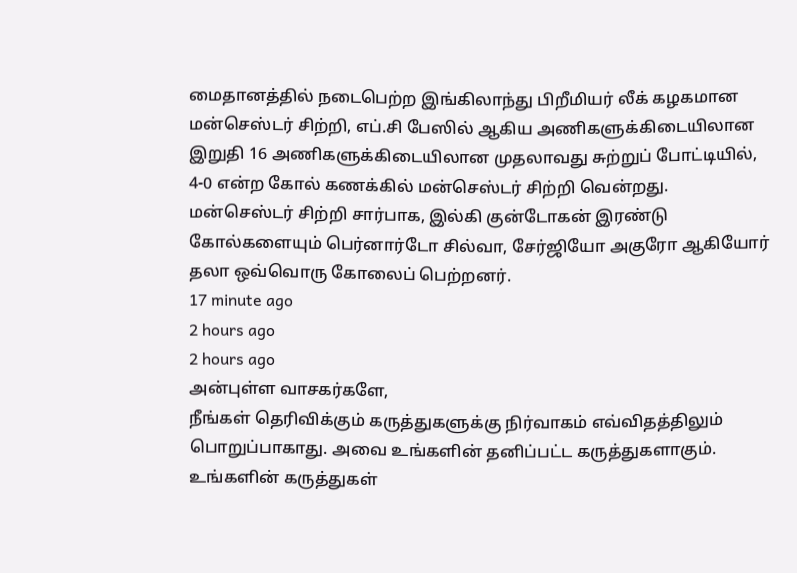மைதானத்தில் நடைபெற்ற இங்கிலாந்து பிறீமியர் லீக் கழகமான மன்செஸ்டர் சிற்றி, எப்.சி பேஸில் ஆகிய அணிகளுக்கிடையிலான இறுதி 16 அணிகளுக்கிடையிலான முதலாவது சுற்றுப் போட்டியில், 4-0 என்ற கோல் கணக்கில் மன்செஸ்டர் சிற்றி வென்றது. மன்செஸ்டர் சிற்றி சார்பாக, இல்கி குன்டோகன் இரண்டு கோல்களையும் பெர்னார்டோ சில்வா, சேர்ஜியோ அகுரோ ஆகியோர் தலா ஒவ்வொரு கோலைப் பெற்றனர்.
17 minute ago
2 hours ago
2 hours ago
அன்புள்ள வாசகர்களே,
நீங்கள் தெரிவிக்கும் கருத்துகளுக்கு நிர்வாகம் எவ்விதத்திலும் பொறுப்பாகாது. அவை உங்களின் தனிப்பட்ட கருத்துகளாகும். உங்களின் கருத்துகள்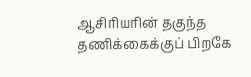ஆசிரியரின் தகுந்த தணிக்கைக்குப் பிறகே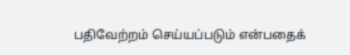பதிவேற்றம் செய்யப்படும் என்பதைக்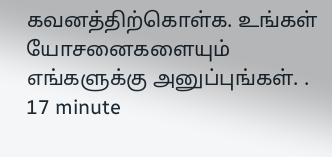கவனத்திற்கொள்க. உங்கள் யோசனைகளையும் எங்களுக்கு அனுப்புங்கள். .
17 minute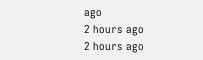ago
2 hours ago
2 hours ago